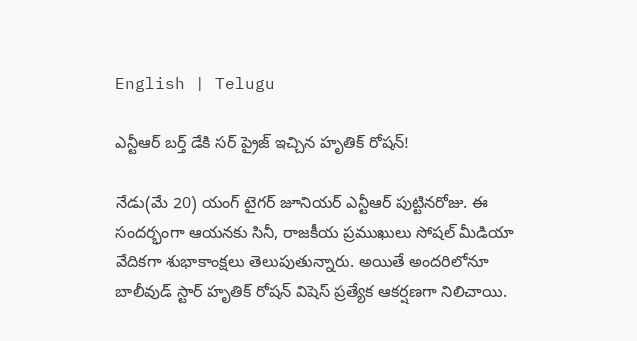English | Telugu

ఎన్టీఆర్ బర్త్ డేకి సర్ ప్రైజ్ ఇచ్చిన హృతిక్ రోషన్!

నేడు(మే 20) యంగ్ టైగర్ జూనియర్ ఎన్టీఆర్ పుట్టినరోజు. ఈ సందర్భంగా ఆయనకు సినీ, రాజకీయ ప్రముఖులు సోషల్ మీడియా వేదికగా శుభాకాంక్షలు తెలుపుతున్నారు. అయితే అందరిలోనూ బాలీవుడ్ స్టార్ హృతిక్ రోషన్ విషెస్ ప్రత్యేక ఆకర్షణగా నిలిచాయి.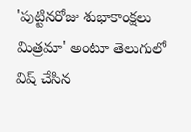'పుట్టినరోజు శుభాకాంక్షలు మిత్రమా' అంటూ తెలుగులో విష్ చేసిన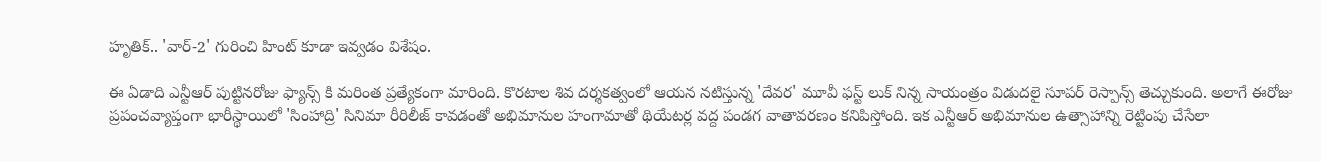హృతిక్.. 'వార్-2' గురించి హింట్ కూడా ఇవ్వడం విశేషం.

ఈ ఏడాది ఎన్టీఆర్ పుట్టినరోజు ఫ్యాన్స్ కి మరింత ప్రత్యేకంగా మారింది. కొరటాల శివ దర్శకత్వంలో ఆయన నటిస్తున్న 'దేవర' మూవీ ఫస్ట్ లుక్ నిన్న సాయంత్రం విడుదలై సూపర్ రెస్పాన్స్ తెచ్చుకుంది. అలాగే ఈరోజు ప్రపంచవ్యాప్తంగా భారీస్థాయిలో 'సింహాద్రి' సినిమా రీరిలీజ్ కావడంతో అభిమానుల హంగామాతో థియేటర్ల వద్ద పండగ వాతావరణం కనిపిస్తోంది. ఇక ఎన్టీఆర్ అభిమానుల ఉత్సాహాన్ని రెట్టింపు చేసేలా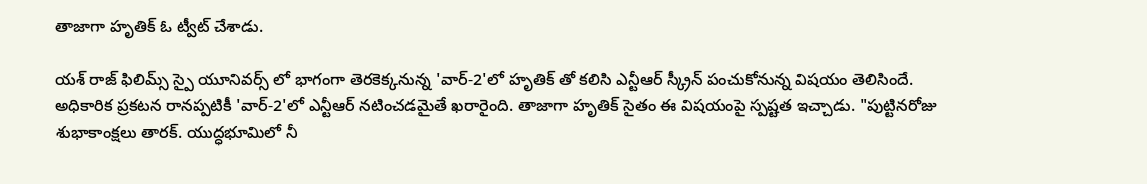తాజాగా హృతిక్ ఓ ట్వీట్ చేశాడు.

యశ్ రాజ్ ఫిలిమ్స్ స్పై యూనివర్స్ లో భాగంగా తెరకెక్కనున్న 'వార్-2'లో హృతిక్ తో కలిసి ఎన్టీఆర్ స్క్రీన్ పంచుకోనున్న విషయం తెలిసిందే. అధికారిక ప్రకటన రానప్పటికీ 'వార్-2'లో ఎన్టీఆర్ నటించడమైతే ఖరారైంది. తాజాగా హృతిక్ సైతం ఈ విషయంపై స్పష్టత ఇచ్చాడు. "పుట్టినరోజు శుభాకాంక్షలు తారక్. యుద్ధభూమిలో నీ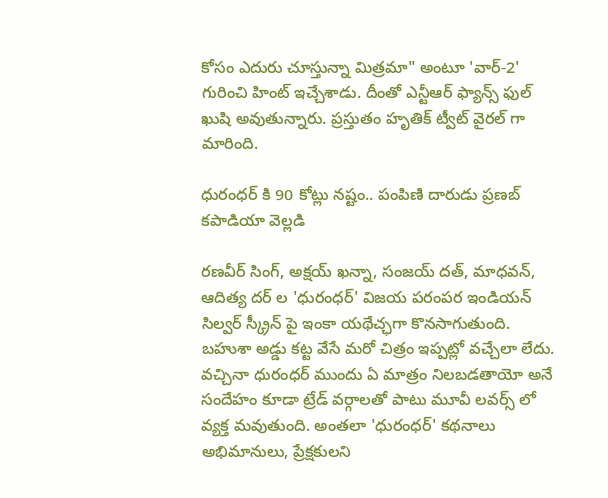కోసం ఎదురు చూస్తున్నా మిత్రమా" అంటూ 'వార్-2' గురించి హింట్ ఇచ్చేశాడు. దీంతో ఎన్టీఆర్ ఫ్యాన్స్ ఫుల్ ఖుషి అవుతున్నారు. ప్రస్తుతం హృతిక్ ట్వీట్ వైరల్ గా మారింది.

ధురంధర్ కి 90 కోట్లు నష్టం.. పంపిణి దారుడు ప్రణబ్ కపాడియా వెల్లడి

రణవీర్ సింగ్, అక్షయ్ ఖన్నా, సంజయ్ దత్, మాధవన్, ఆదిత్య దర్ ల 'ధురంధర్' విజయ పరంపర ఇండియన్ సిల్వర్ స్క్రీన్ పై ఇంకా యథేచ్ఛగా కొనసాగుతుంది. బహుశా అడ్డు కట్ట వేసే మరో చిత్రం ఇప్పట్లో వచ్చేలా లేదు. వచ్చినా ధురంధర్ ముందు ఏ మాత్రం నిలబడతాయో అనే సందేహం కూడా ట్రేడ్ వర్గాలతో పాటు మూవీ లవర్స్ లో వ్యక్త మవుతుంది. అంతలా 'ధురంధర్' కథనాలు అభిమానులు, ప్రేక్షకులని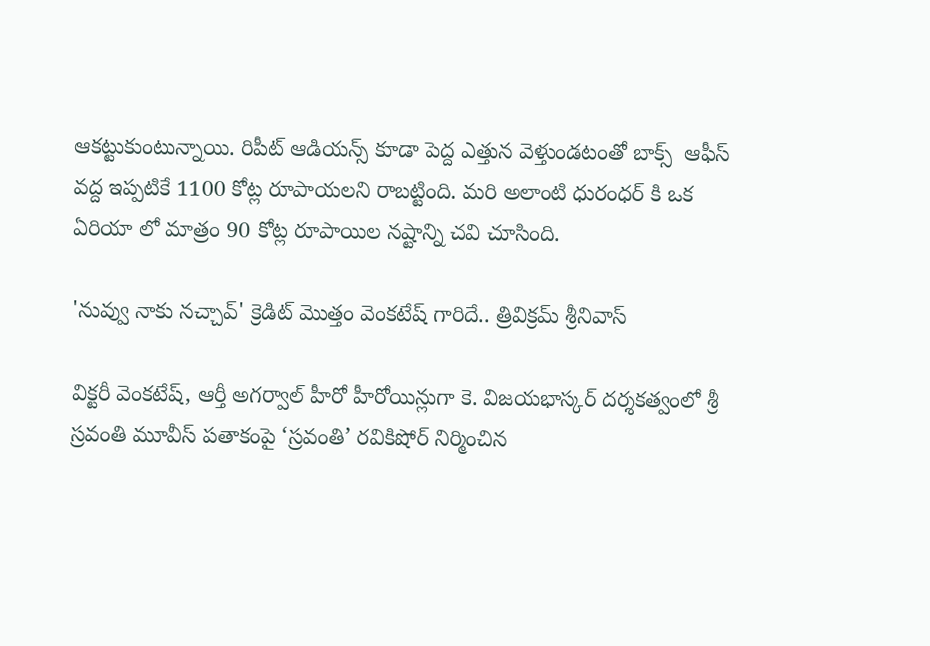ఆకట్టుకుంటున్నాయి. రిపీట్ ఆడియన్స్ కూడా పెద్ద ఎత్తున వెళ్తుండటంతో బాక్స్  ఆఫీస్ వద్ద ఇప్పటికే 1100 కోట్ల రూపాయలని రాబట్టింది. మరి అలాంటి ధురంధర్ కి ఒక ఏరియా లో మాత్రం 90 కోట్ల రూపాయిల నష్టాన్ని చవి చూసింది.

'నువ్వు నాకు నచ్చావ్' క్రెడిట్ మొత్తం వెంకటేష్ గారిదే.. త్రివిక్రమ్ శ్రీనివాస్

విక్టరీ వెంకటేష్, ఆర్తీ అగర్వాల్ హీరో హీరోయిన్లుగా కె. విజయభాస్కర్ దర్శకత్వంలో శ్రీ స్రవంతి మూవీస్ పతాకంపై ‘స్రవంతి’ రవికిషోర్ నిర్మించిన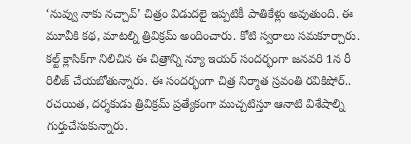‘నువ్వు నాకు నచ్చావ్’ చిత్రం విడుదలై ఇప్పటికీ పాతికేళ్లు అవుతుంది. ఈ మూవీకి కథ, మాటల్ని త్రివిక్రమ్ అందించారు. కోటి స్వరాలు సమకూర్చారు. కల్ట్ క్లాసిక్‌గా నిలిచిన ఈ చిత్రాన్ని న్యూ ఇయర్ సందర్భంగా జనవరి 1న రీ రిలీజ్ చేయబోతున్నారు. ఈ సందర్భంగా చిత్ర నిర్మాత స్రవంతి రవికిషోర్.. రచయిత, దర్శకుడు త్రివిక్రమ్ ప్రత్యేకంగా ముచ్చటిస్తూ ఆనాటి విశేషాల్ని గుర్తుచేసుకున్నారు.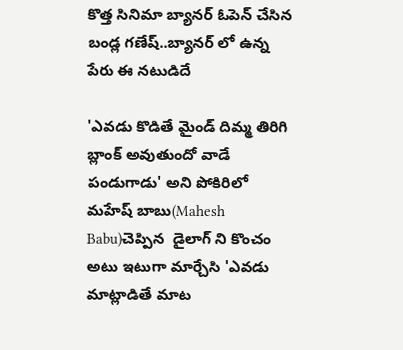కొత్త సినిమా బ్యానర్ ఓపెన్ చేసిన బండ్ల గణేష్..బ్యానర్ లో ఉన్న పేరు ఈ నటుడిదే

'ఎవడు కొడితే మైండ్ దిమ్మ తిరిగి బ్లాంక్ అవుతుందో వాడే పండుగాడు' అని పోకిరిలో మహేష్ బాబు(Mahesh Babu)చెప్పిన  డైలాగ్ ని కొంచం అటు ఇటుగా మార్చేసి 'ఎవడు మాట్లాడితే మాట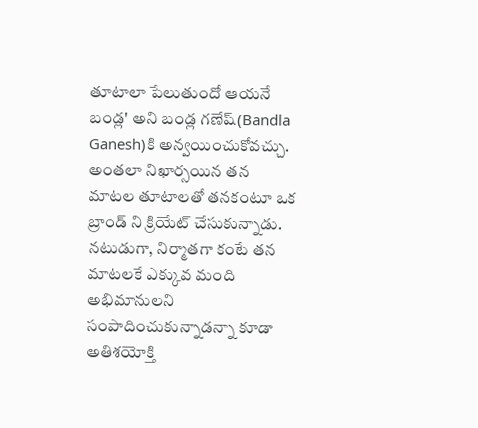తూటాలా పేలుతుందో ఆయనే బండ్ల' అని బండ్ల గణేష్(Bandla Ganesh)కి అన్వయించుకోవచ్చు. అంతలా నిఖార్సయిన తన మాటల తూటాలతో తనకంటూ ఒక బ్రాండ్ ని క్రియేట్ చేసుకున్నాడు. నటుడుగా, నిర్మాతగా కంటే తన మాటలకే ఎక్కువ మంది అభిమానులని సంపాదించుకున్నాడన్నా కూడా అతిశయోక్తి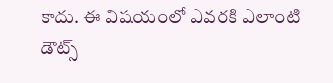కాదు. ఈ విషయంలో ఎవరకి ఎలాంటి డౌట్స్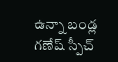ఉన్నా బండ్ల గణేష్ స్పీచ్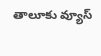తాలూకు వ్యూస్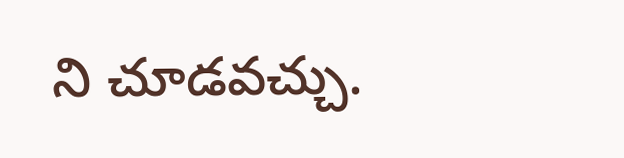ని చూడవచ్చు.